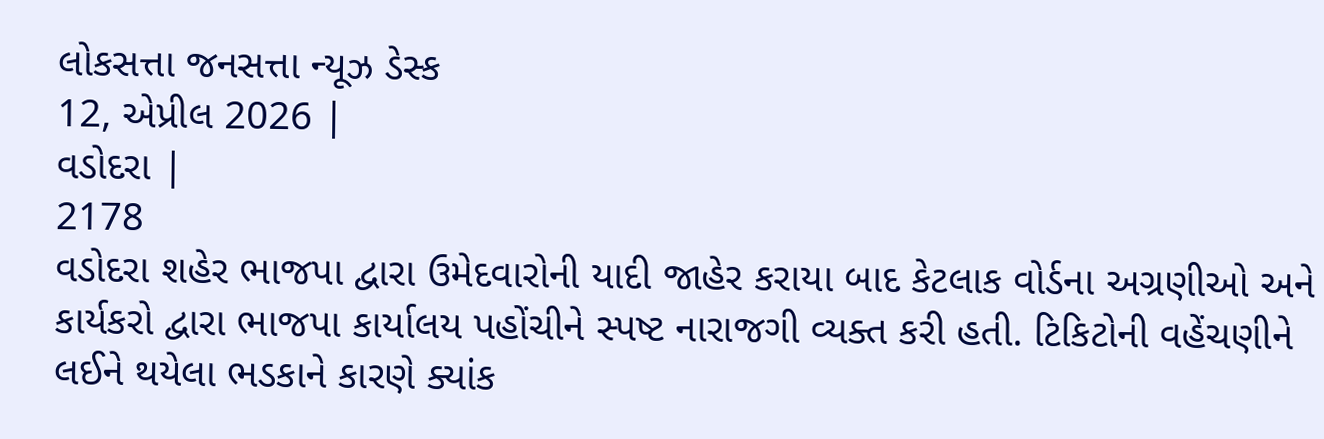લોકસત્તા જનસત્તા ન્યૂઝ ડેસ્ક
12, એપ્રીલ 2026 |
વડોદરા |
2178
વડોદરા શહેર ભાજપા દ્વારા ઉમેદવારોની યાદી જાહેર કરાયા બાદ કેટલાક વોર્ડના અગ્રણીઓ અને કાર્યકરો દ્વારા ભાજપા કાર્યાલય પહોંચીને સ્પષ્ટ નારાજગી વ્યક્ત કરી હતી. ટિકિટોની વહેંચણીને લઈને થયેલા ભડકાને કારણે ક્યાંક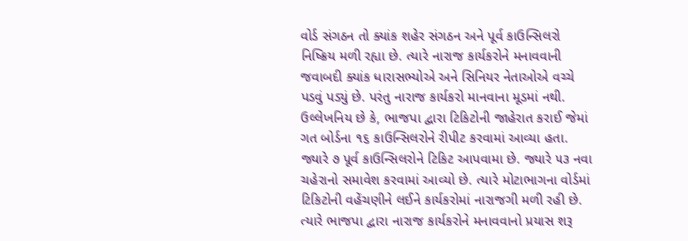વોર્ડ સંગઠન તો ક્યાંક શહેર સંગઠન અને પૂર્વ કાઉન્સિલરો નિષ્ક્રિય મળી રહ્યા છે. ત્યારે નારાજ કાર્યકરોને મનાવવાની જવાબદી ક્યાંક ધારાસભ્યોએ અને સિનિયર નેતાઓએ વચ્ચે પડવું પડ્યું છે. પરંતુ નારાજ કાર્યકરો માનવાના મૂડમાં નથી. ઉલ્લેખનિય છે કે, ભાજપા દ્વારા ટિકિટોની જાહેરાત કરાઈ જેમાં ગત બોર્ડના ૧૬ કાઉન્સિલરોને રીપીટ કરવામાં આવ્યા હતા.
જ્યારે ૭ પૂર્વ કાઉન્સિલરોને ટિકિટ આપવામા છે. જ્યારે ૫૩ નવા ચહેરાનો સમાવેશ કરવામાં આવ્યો છે. ત્યારે મોટાભાગના વોર્ડમાં ટિકિટોની વહેંચણીને લઈને કાર્યકરોમાં નારાજગી મળી રહી છે. ત્યારે ભાજપા દ્વારા નારાજ કાર્યકરોને મનાવવાનો પ્રયાસ શરૂ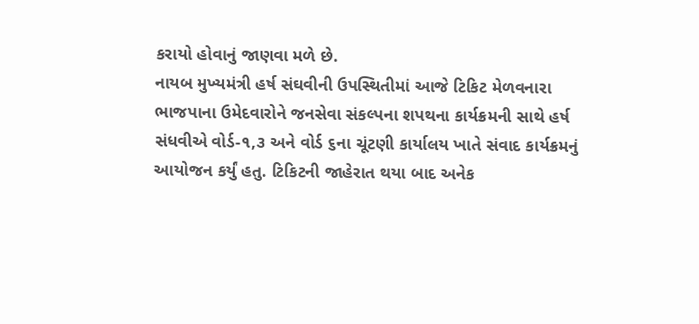કરાયો હોવાનું જાણવા મળે છે.
નાયબ મુખ્યમંત્રી હર્ષ સંઘવીની ઉપસ્થિતીમાં આજે ટિકિટ મેળવનારા ભાજપાના ઉમેદવારોને જનસેવા સંકલ્પના શપથના કાર્યક્રમની સાથે હર્ષ સંધવીએ વોર્ડ-૧,૩ અને વોર્ડ ૬ના ચૂંટણી કાર્યાલય ખાતે સંવાદ કાર્યક્રમનું આયોજન કર્યું હતુ. ટિકિટની જાહેરાત થયા બાદ અનેક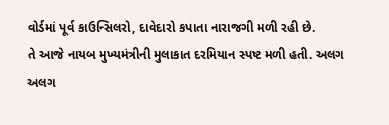વોર્ડમાં પૂર્વ કાઉન્સિલરો, દાવેદારો કપાતા નારાજગી મળી રહી છે.
તે આજે નાયબ મુખ્યમંત્રીની મુલાકાત દરમિયાન સ્પષ્ટ મળી હતી. અલગ અલગ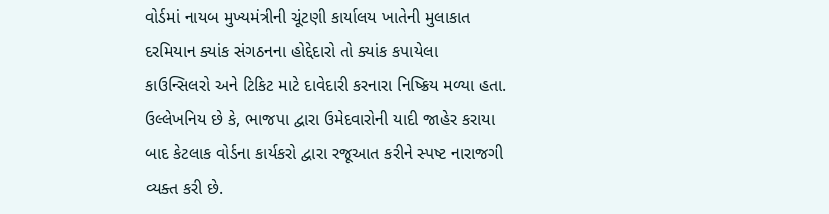વોર્ડમાં નાયબ મુખ્યમંત્રીની ચૂંટણી કાર્યાલય ખાતેની મુલાકાત દરમિયાન ક્યાંક સંગઠનના હોદ્દેદારો તો ક્યાંક કપાયેલા કાઉન્સિલરો અને ટિકિટ માટે દાવેદારી કરનારા નિષ્ક્રિય મળ્યા હતા. ઉલ્લેખનિય છે કે, ભાજપા દ્વારા ઉમેદવારોની યાદી જાહેર કરાયા બાદ કેટલાક વોર્ડના કાર્યકરો દ્વારા રજૂઆત કરીને સ્પષ્ટ નારાજગી વ્યક્ત કરી છે.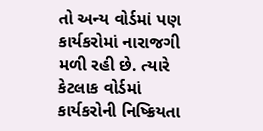તો અન્ય વોર્ડમાં પણ કાર્યકરોમાં નારાજગી મળી રહી છે. ત્યારે કેટલાક વોર્ડમાં કાર્યકરોની નિષ્ક્રિયતા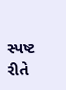સ્પષ્ટ રીતે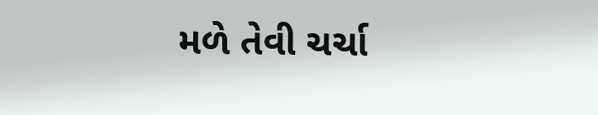મળે તેવી ચર્ચા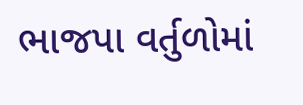ભાજપા વર્તુળોમાં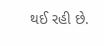થઈ રહી છે.